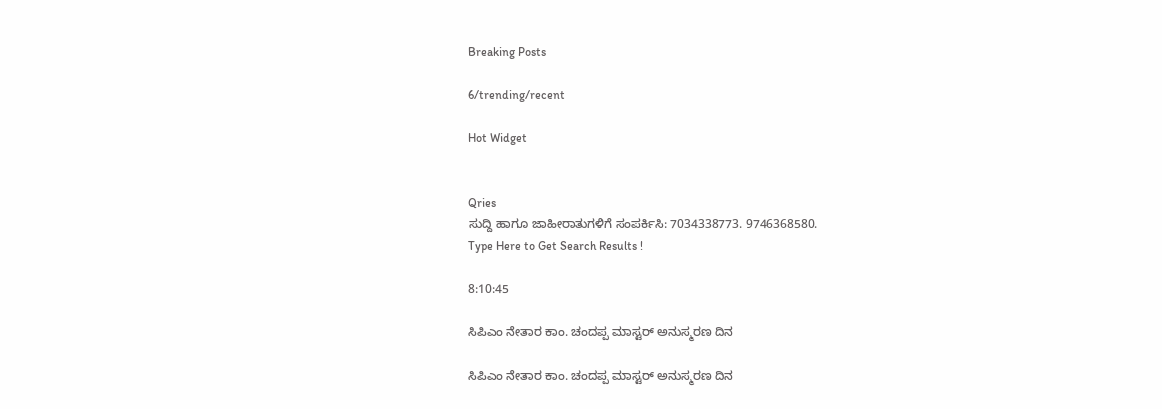Breaking Posts

6/trending/recent

Hot Widget


Qries
ಸುದ್ದಿ ಹಾಗೂ ಜಾಹೀರಾತುಗಳಿಗೆ ಸಂಪರ್ಕಿಸಿ: 7034338773. 9746368580.
Type Here to Get Search Results !

8:10:45

ಸಿಪಿಎಂ ನೇತಾರ ಕಾಂ. ಚಂದಪ್ಪ ಮಾಸ್ಟರ್ ಅನುಸ್ಮರಣ ದಿನ

ಸಿಪಿಎಂ ನೇತಾರ ಕಾಂ. ಚಂದಪ್ಪ ಮಾಸ್ಟರ್ ಅನುಸ್ಮರಣ ದಿನ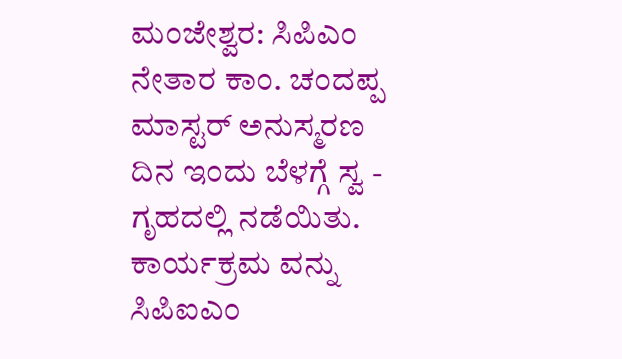ಮಂಜೇಶ್ವರ: ಸಿಪಿಎಂ ನೇತಾರ ಕಾಂ. ಚಂದಪ್ಪ ಮಾಸ್ಟರ್ ಅನುಸ್ಮರಣ ದಿನ ಇಂದು ಬೆಳಗ್ಗೆ ಸ್ವ - ಗೃಹದಲ್ಲಿ ನಡೆಯಿತು. ಕಾರ್ಯಕ್ರಮ ವನ್ನು ಸಿಪಿಐಎಂ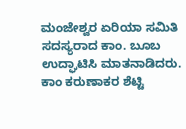ಮಂಜೇಶ್ವರ ಏರಿಯಾ ಸಮಿತಿ ಸದಸ್ಯರಾದ ಕಾಂ. ಬೂಬ ಉದ್ಘಾಟಿಸಿ ಮಾತನಾಡಿದರು. ಕಾಂ ಕರುಣಾಕರ ಶೆಟ್ಟಿ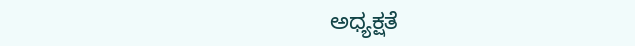ಅಧ್ಯಕ್ಷತೆ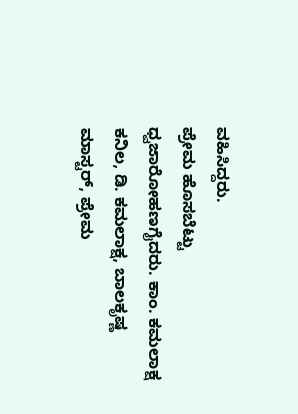ವಹಿಸಿದ್ದರು.
ಪ್ರೇಮ ಹೊಸಬೆಟ್ಟು ಧ್ವಜಾರೋಹಣಗೈದರು. ಕಾಂ. ಕಮಲಾಕ್ಷ ಕನಿಲ, ಡಿ. ಕಮಲಾಕ್ಷ, ಬಾಲಕೃಷ್ಣ ಮಾಸ್ಟರ್, ಪ್ರೇಮ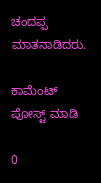ಚಂದಪ್ಪ ಮಾತನಾಡಿದರು.

ಕಾಮೆಂಟ್‌‌ ಪೋಸ್ಟ್‌ ಮಾಡಿ

0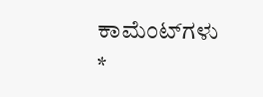ಕಾಮೆಂಟ್‌ಗಳು
*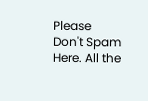Please Don't Spam Here. All the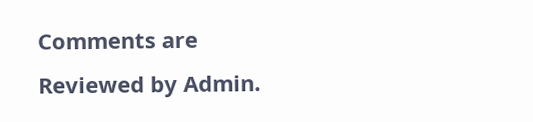Comments are Reviewed by Admin.